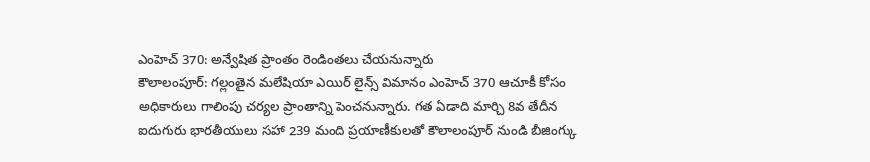ఎంహెచ్ 370: అన్వేషిత ప్రాంతం రెండింతలు చేయనున్నారు
కౌలాలంపూర్: గల్లంతైన మలేషియా ఎయిర్ లైన్స్ విమానం ఎంహెచ్ 370 ఆచూకీ కోసం అధికారులు గాలింపు చర్యల ప్రాంతాన్ని పెంచనున్నారు. గత ఏడాది మార్చి 8వ తేదీన ఐదుగురు భారతీయులు సహా 239 మంది ప్రయాణీకులతో కౌలాలంపూర్ నుండి బీజింగ్కు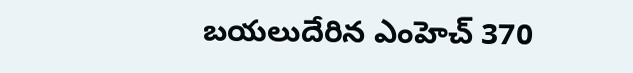బయలుదేరిన ఎంహెచ్ 370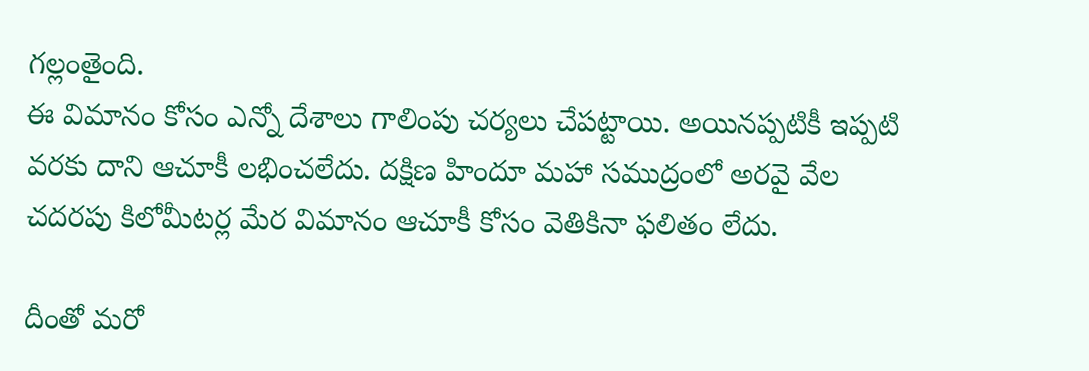గల్లంతైంది.
ఈ విమానం కోసం ఎన్నో దేశాలు గాలింపు చర్యలు చేపట్టాయి. అయినప్పటికీ ఇప్పటి వరకు దాని ఆచూకీ లభించలేదు. దక్షిణ హిందూ మహా సముద్రంలో అరవై వేల చదరపు కిలోమీటర్ల మేర విమానం ఆచూకీ కోసం వెతికినా ఫలితం లేదు.

దీంతో మరో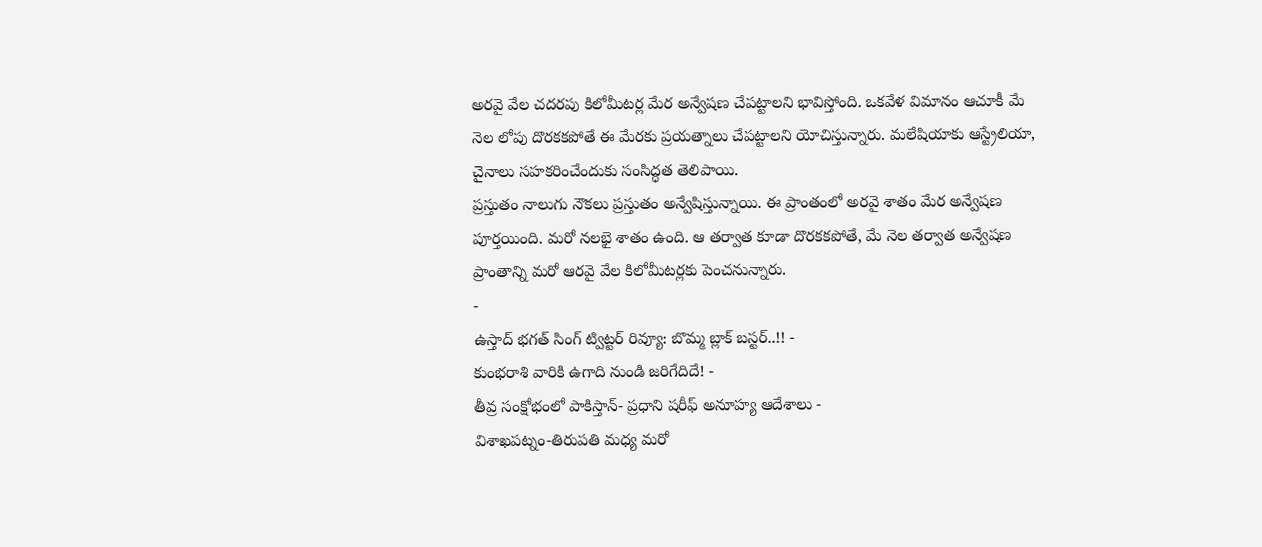అరవై వేల చదరపు కిలోమీటర్ల మేర అన్వేషణ చేపట్టాలని భావిస్తోంది. ఒకవేళ విమానం ఆచూకీ మే నెల లోపు దొరకకపోతే ఈ మేరకు ప్రయత్నాలు చేపట్టాలని యోచిస్తున్నారు. మలేషియాకు ఆస్ట్రేలియా, చైనాలు సహకరించేందుకు సంసిద్ధత తెలిపాయి.
ప్రస్తుతం నాలుగు నౌకలు ప్రస్తుతం అన్వేషిస్తున్నాయి. ఈ ప్రాంతంలో అరవై శాతం మేర అన్వేషణ పూర్తయింది. మరో నలభై శాతం ఉంది. ఆ తర్వాత కూడా దొరకకపోతే, మే నెల తర్వాత అన్వేషణ ప్రాంతాన్ని మరో ఆరవై వేల కిలోమీటర్లకు పెంచనున్నారు.
-
ఉస్తాద్ భగత్ సింగ్ ట్విట్టర్ రివ్యూ: బొమ్మ బ్లాక్ బస్టర్..!! -
కుంభరాశి వారికి ఉగాది నుండి జరిగేదిదే! -
తీవ్ర సంక్షోభంలో పాకిస్తాన్- ప్రధాని షరీఫ్ అనూహ్య ఆదేశాలు -
విశాఖపట్నం-తిరుపతి మధ్య మరో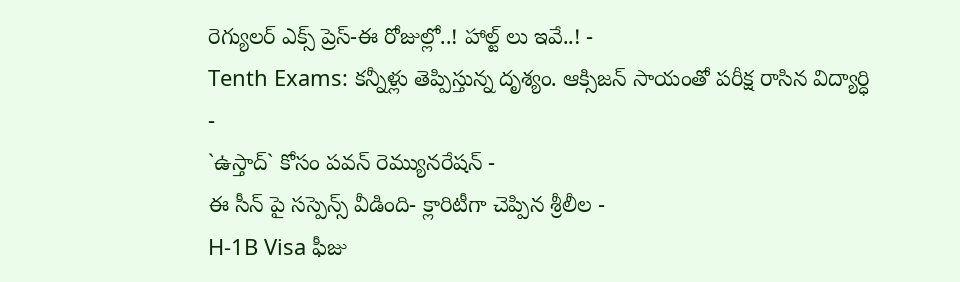రెగ్యులర్ ఎక్స్ ప్రెస్-ఈ రోజుల్లో..! హాల్ట్ లు ఇవే..! -
Tenth Exams: కన్నీళ్లు తెప్పిస్తున్న దృశ్యం. ఆక్సిజన్ సాయంతో పరీక్ష రాసిన విద్యార్ధి -
`ఉస్తాద్` కోసం పవన్ రెమ్యునరేషన్ -
ఈ సీన్ పై సస్పెన్స్ వీడింది- క్లారిటీగా చెప్పిన శ్రీలీల -
H-1B Visa ఫీజు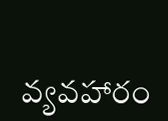వ్యవహారం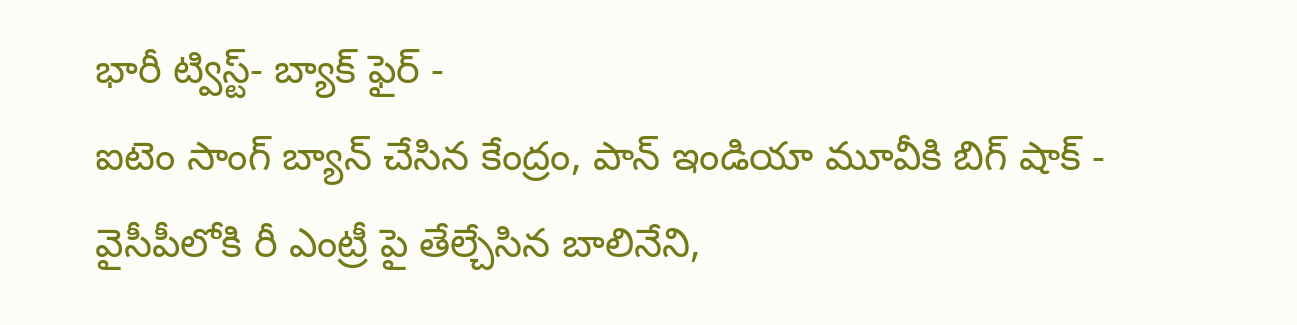భారీ ట్విస్ట్- బ్యాక్ ఫైర్ -
ఐటెం సాంగ్ బ్యాన్ చేసిన కేంద్రం, పాన్ ఇండియా మూవీకి బిగ్ షాక్ -
వైసీపీలోకి రీ ఎంట్రీ పై తేల్చేసిన బాలినేని,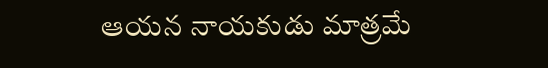ఆయన నాయకుడు మాత్రమే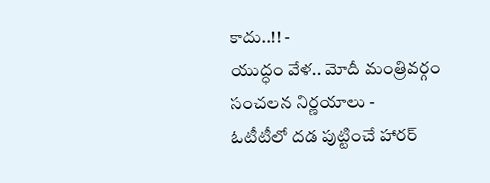కాదు..!! -
యుద్ధం వేళ.. మోదీ మంత్రివర్గం సంచలన నిర్ణయాలు -
ఓటీటీలో దడ పుట్టించే హారర్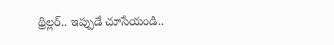థ్రిల్లర్.. ఇప్పుడే చూసేయండి..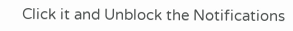Click it and Unblock the Notifications